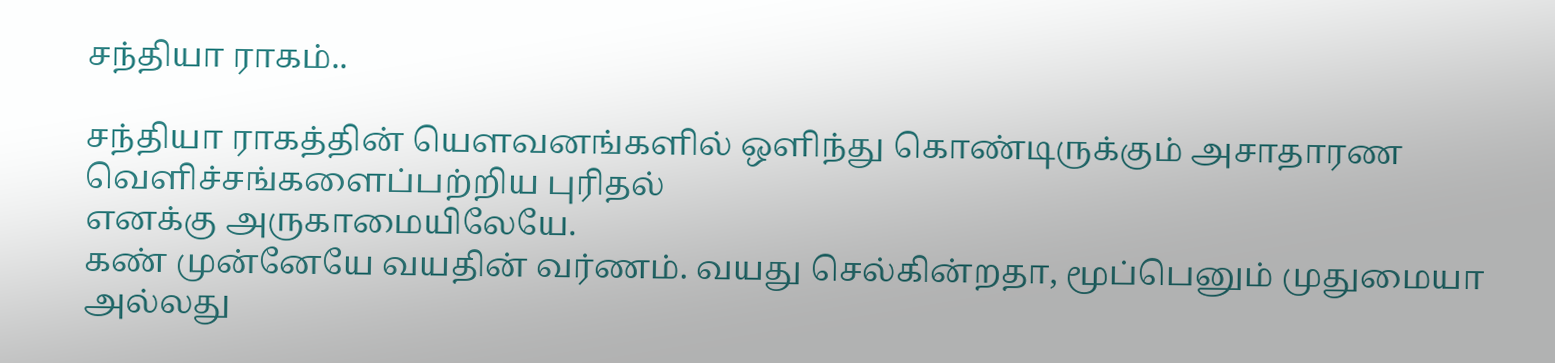சந்தியா ராகம்..

சந்தியா ராகத்தின் யௌவனங்களில் ஒளிந்து கொண்டிருக்கும் அசாதாரண வெளிச்சங்களைப்பற்றிய புரிதல்
எனக்கு அருகாமையிலேயே.
கண் முன்னேயே வயதின் வர்ணம். வயது செல்கின்றதா, மூப்பெனும் முதுமையா அல்லது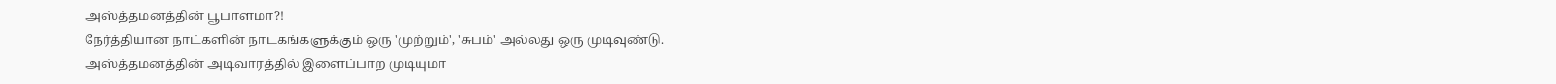அஸ்த்தமனத்தின் பூபாளமா?!
நேர்த்தியான நாட்களின் நாடகங்களுக்கும் ஒரு 'முற்றும்', 'சுபம்' அல்லது ஒரு முடிவுண்டு.
அஸ்த்தமனத்தின் அடிவாரத்தில் இளைப்பாற முடியுமா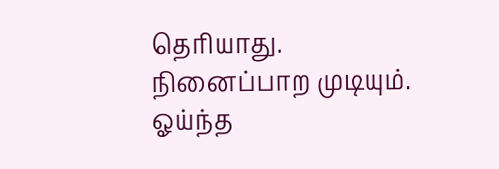தெரியாது.
நினைப்பாற முடியும்.
ஓய்ந்த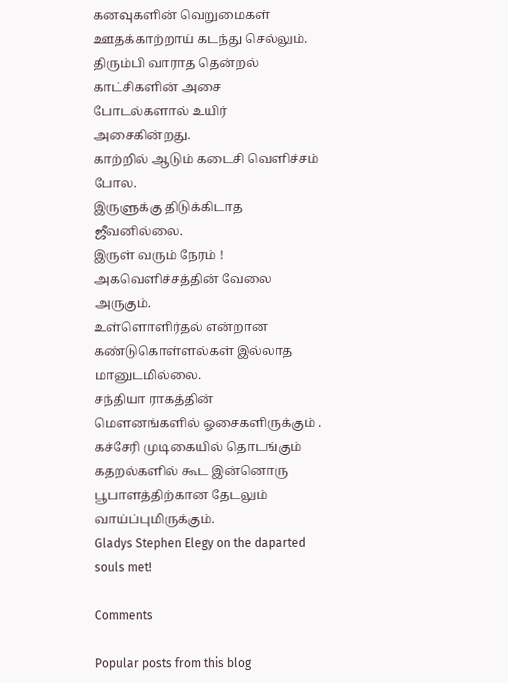கனவுகளின் வெறுமைகள் ஊதக்காற்றாய் கடந்து செல்லும்.
திரும்பி வாராத தென்றல் காட்சிகளின் அசை போடல்களால் உயிர் அசைகின்றது.
காற்றில் ஆடும் கடைசி வெளிச்சம் போல.
இருளுக்கு திடுக்கிடாத ஜீவனில்லை.
இருள் வரும் நேரம் !
அகவெளிச்சத்தின் வேலை அருகும்.
உள்ளொளிர்தல் என்றான கண்டுகொள்ளல்கள் இல்லாத மானுடமில்லை.
சந்தியா ராகத்தின் மௌனங்களில் ஓசைகளிருக்கும் .
கச்சேரி முடிகையில் தொடங்கும் கதறல்களில் கூட இன்னொரு பூபாளத்திற்கான தேடலும் வாய்ப்புமிருக்கும்.
Gladys Stephen Elegy on the daparted souls met!

Comments

Popular posts from this blog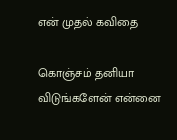என் முதல் கவிதை

கொஞ்சம் தனியா விடுங்களேன் என்னை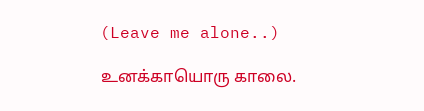(Leave me alone..)

உனக்காயொரு காலை.